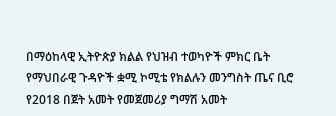በማዕከላዊ ኢትዮጵያ ክልል የህዝብ ተወካዮች ምክር ቤት የማህበራዊ ጉዳዮች ቋሚ ኮሚቴ የክልሉን መንግስት ጤና ቢሮ የ2018 በጀት አመት የመጀመሪያ ግማሽ አመት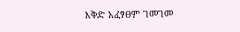እቅድ አፈፃፀም ገመገመ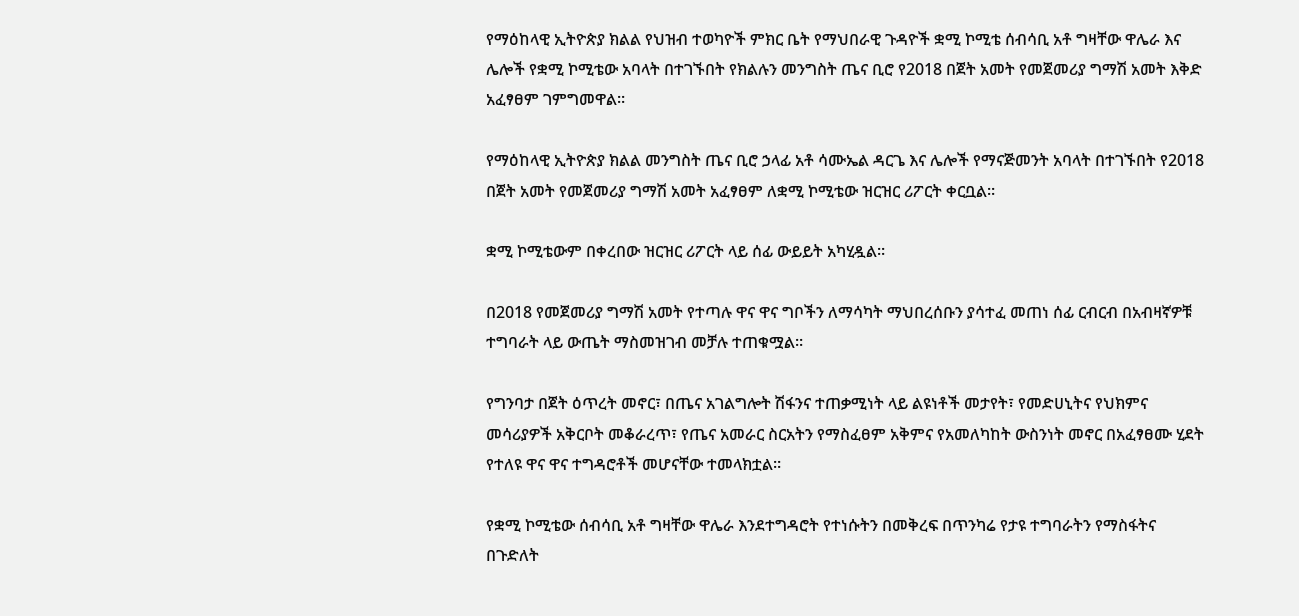የማዕከላዊ ኢትዮጵያ ክልል የህዝብ ተወካዮች ምክር ቤት የማህበራዊ ጉዳዮች ቋሚ ኮሚቴ ሰብሳቢ አቶ ግዛቸው ዋሌራ እና ሌሎች የቋሚ ኮሚቴው አባላት በተገኙበት የክልሉን መንግስት ጤና ቢሮ የ2018 በጀት አመት የመጀመሪያ ግማሽ አመት እቅድ አፈፃፀም ገምግመዋል።

የማዕከላዊ ኢትዮጵያ ክልል መንግስት ጤና ቢሮ ኃላፊ አቶ ሳሙኤል ዳርጌ እና ሌሎች የማናጅመንት አባላት በተገኙበት የ2018 በጀት አመት የመጀመሪያ ግማሽ አመት አፈፃፀም ለቋሚ ኮሚቴው ዝርዝር ሪፖርት ቀርቧል።

ቋሚ ኮሚቴውም በቀረበው ዝርዝር ሪፖርት ላይ ሰፊ ውይይት አካሂዷል።

በ2018 የመጀመሪያ ግማሽ አመት የተጣሉ ዋና ዋና ግቦችን ለማሳካት ማህበረሰቡን ያሳተፈ መጠነ ሰፊ ርብርብ በአብዛኛዎቹ ተግባራት ላይ ውጤት ማስመዝገብ መቻሉ ተጠቁሟል።

የግንባታ በጀት ዕጥረት መኖር፣ በጤና አገልግሎት ሽፋንና ተጠቃሚነት ላይ ልዩነቶች መታየት፣ የመድሀኒትና የህክምና መሳሪያዎች አቅርቦት መቆራረጥ፣ የጤና አመራር ስርአትን የማስፈፀም አቅምና የአመለካከት ውስንነት መኖር በአፈፃፀሙ ሂደት የተለዩ ዋና ዋና ተግዳሮቶች መሆናቸው ተመላክቷል።

የቋሚ ኮሚቴው ሰብሳቢ አቶ ግዛቸው ዋሌራ እንደተግዳሮት የተነሱትን በመቅረፍ በጥንካሬ የታዩ ተግባራትን የማስፋትና በጉድለት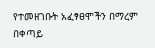የተመዘገቡት አፈፃፀሞችን በማረም በቀጣይ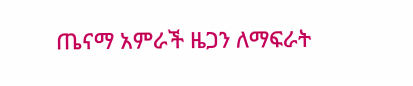ጤናማ አምራች ዜጋን ለማፍራት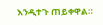እንዲተጉ ጠይቀዋል።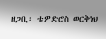ዘጋቢ፡ ቴዎድሮስ ወርቅነህ